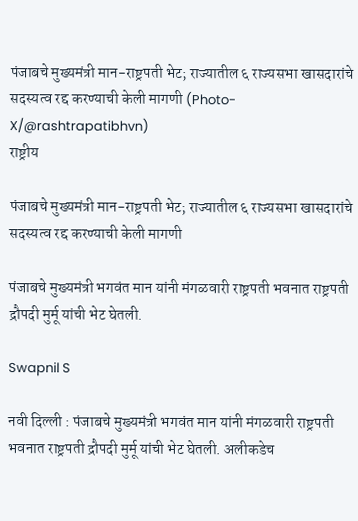पंजाबचे मुख्यमंत्री मान-राष्ट्रपती भेट; राज्यातील ६ राज्यसभा खासदारांचे सदस्यत्व रद्द करण्याची केली मागणी (Photo-X/@rashtrapatibhvn)
राष्ट्रीय

पंजाबचे मुख्यमंत्री मान-राष्ट्रपती भेट; राज्यातील ६ राज्यसभा खासदारांचे सदस्यत्व रद्द करण्याची केली मागणी

पंजाबचे मुख्यमंत्री भगवंत मान यांनी मंगळवारी राष्ट्रपती भवनात राष्ट्रपती द्रौपदी मुर्मू यांची भेट घेतली.

Swapnil S

नवी दिल्ली : पंजाबचे मुख्यमंत्री भगवंत मान यांनी मंगळवारी राष्ट्रपती भवनात राष्ट्रपती द्रौपदी मुर्मू यांची भेट घेतली. अलीकडेच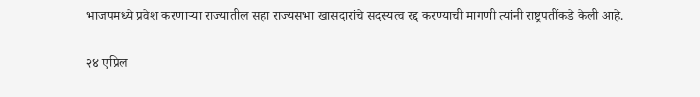भाजपमध्ये प्रवेश करणाऱ्या राज्यातील सहा राज्यसभा खासदारांचे सदस्यत्व रद्द करण्याची मागणी त्यांनी राष्ट्रपतींकडे केली आहे.

२४ एप्रिल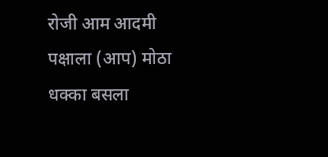रोजी आम आदमी पक्षाला (आप) मोठा धक्का बसला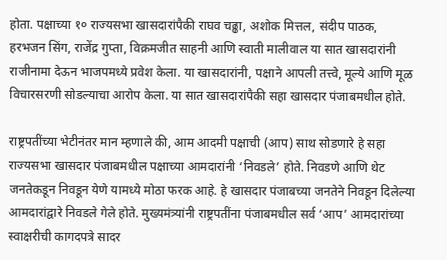होता. पक्षाच्या १० राज्यसभा खासदारांपैकी राघव चढ्ढा, अशोक मित्तल, संदीप पाठक, हरभजन सिंग, राजेंद्र गुप्ता, विक्रमजीत साहनी आणि स्वाती मालीवाल या सात खासदारांनी राजीनामा देऊन भाजपमध्ये प्रवेश केला. या खासदारांनी, पक्षाने आपली तत्त्वे, मूल्ये आणि मूळ विचारसरणी सोडल्याचा आरोप केला. या सात खासदारांपैकी सहा खासदार पंजाबमधील होते.

राष्ट्रपतींच्या भेटीनंतर मान म्हणाले की, आम आदमी पक्षाची (आप) साथ सोडणारे हे सहा राज्यसभा खासदार पंजाबमधील पक्षाच्या आमदारांनी ‘निवडले’ होते. निवडणे आणि थेट जनतेकडून निवडून येणे यामध्ये मोठा फरक आहे. हे खासदार पंजाबच्या जनतेने निवडून दिलेल्या आमदारांद्वारे निवडले गेले होते. मुख्यमंत्र्यांनी राष्ट्रपतींना पंजाबमधील सर्व ‘आप’ आमदारांच्या स्वाक्षरीची कागदपत्रे सादर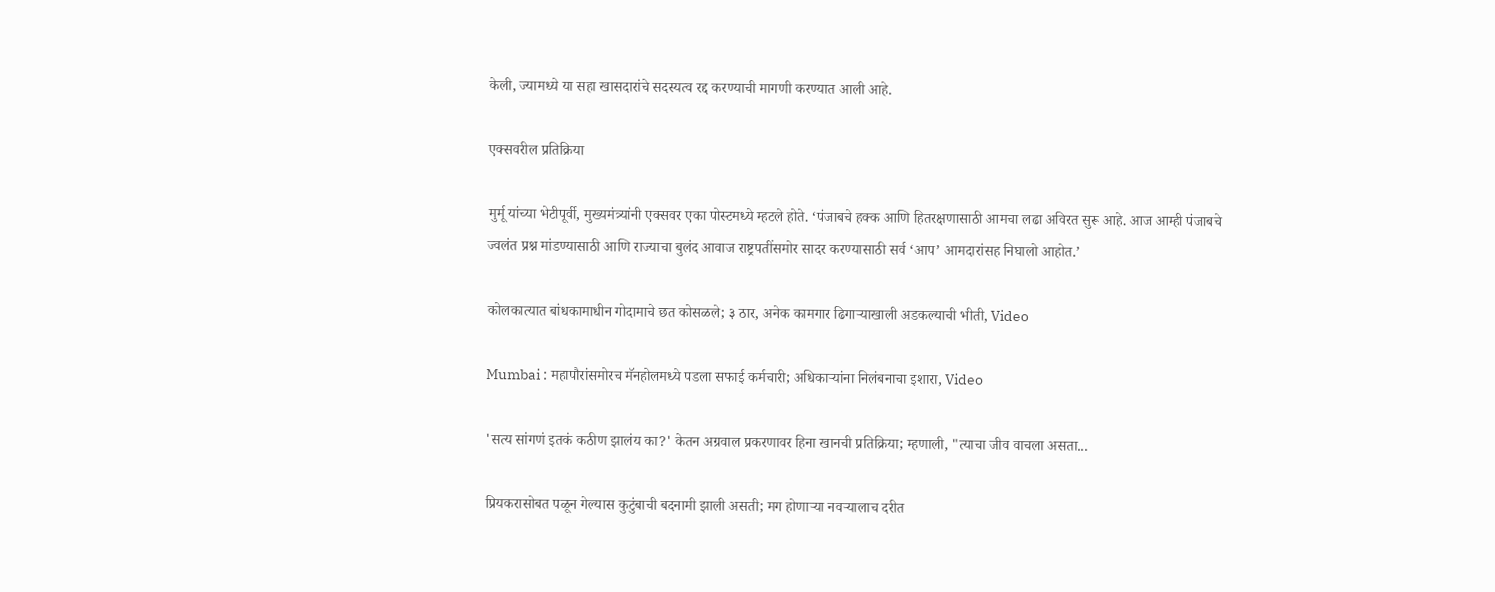केली, ज्यामध्ये या सहा खासदारांचे सदस्यत्व रद्द करण्याची मागणी करण्यात आली आहे.

एक्सवरील प्रतिक्रिया

मुर्मू यांच्या भेटीपूर्वी, मुख्यमंत्र्यांनी एक्सवर एका पोस्टमध्ये म्हटले होते. ‘पंजाबचे हक्क आणि हितरक्षणासाठी आमचा लढा अविरत सुरू आहे. आज आम्ही पंजाबचे ज्वलंत प्रश्न मांडण्यासाठी आणि राज्याचा बुलंद आवाज राष्ट्रपतींसमोर सादर करण्यासाठी सर्व ‘आप’ आमदारांसह निघालो आहोत.’

कोलकात्यात बांधकामाधीन गोदामाचे छत कोसळले; ३ ठार, अनेक कामगार ढिगाऱ्याखाली अडकल्याची भीती, Video

Mumbai : महापौरांसमोरच मॅनहोलमध्ये पडला सफाई कर्मचारी; अधिकाऱ्यांना निलंबनाचा इशारा, Video

'सत्य सांगणं इतकं कठीण झालंय का?' केतन अग्रवाल प्रकरणावर हिना खानची प्रतिक्रिया; म्हणाली, "त्याचा जीव वाचला असता...

प्रियकरासोबत पळून गेल्यास कुटुंबाची बदनामी झाली असती; मग होणाऱ्या नवऱ्यालाच दरीत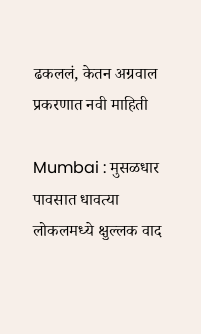ढकललं, केतन अग्रवाल प्रकरणात नवी माहिती

Mumbai : मुसळधार पावसात धावत्या लोकलमध्ये क्षुल्लक वाद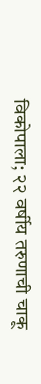विकोपाला; २२ वर्षीय तरुणाची चाकू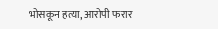भोसकून हत्या, आरोपी फरार